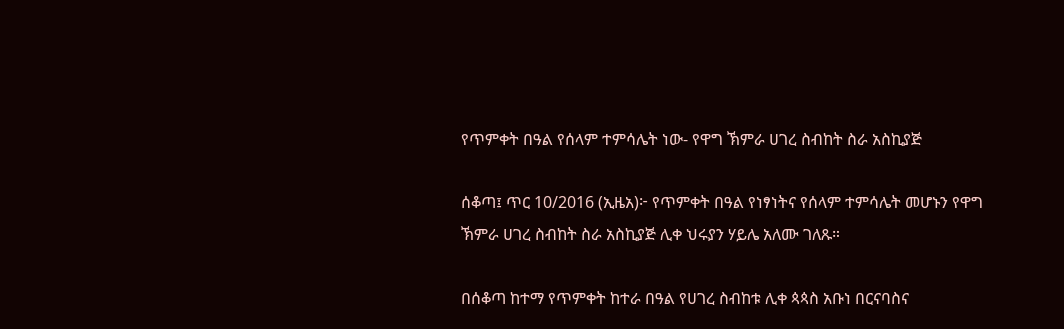የጥምቀት በዓል የሰላም ተምሳሌት ነው- የዋግ ኽምራ ሀገረ ስብከት ስራ አስኪያጅ

ሰቆጣ፤ ጥር 10/2016 (ኢዜአ)፦ የጥምቀት በዓል የነፃነትና የሰላም ተምሳሌት መሆኑን የዋግ ኽምራ ሀገረ ስብከት ስራ አስኪያጅ ሊቀ ህሩያን ሃይሌ አለሙ ገለጹ።

በሰቆጣ ከተማ የጥምቀት ከተራ በዓል የሀገረ ስብከቱ ሊቀ ጳጳስ አቡነ በርናባስና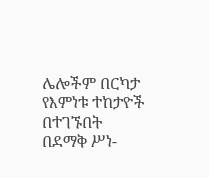ሌሎችም በርካታ የእምነቱ ተከታዮች በተገኙበት በደማቅ ሥነ-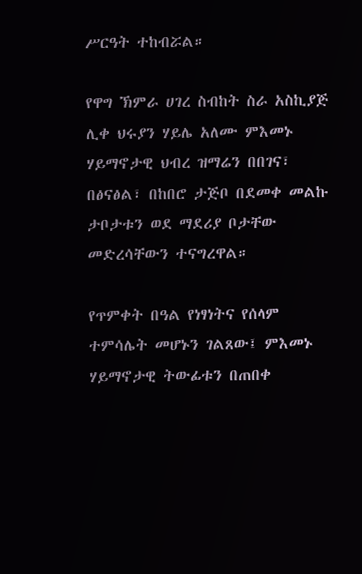ሥርዓት ተከብሯል።

የዋግ ኽምራ ሀገረ ስብከት ስራ አስኪያጅ ሊቀ ህሩያን ሃይሌ አለሙ ምእመኑ ሃይማኖታዊ ህብረ ዝማሬን በበገና፣ በፅናፅል፣ በከበሮ ታጅቦ በደመቀ መልኩ ታቦታቱን ወደ ማደሪያ ቦታቸው መድረሳቸውን ተናግረዋል።

የጥምቀት በዓል የነፃነትና የሰላም ተምሳሌት መሆኑን ገልጸው፤ ምእመኑ ሃይማኖታዊ ትውፊቱን በጠበቀ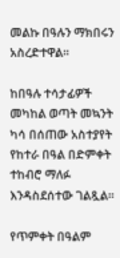መልኩ በዓሉን ማክበሩን አስረድተዋል።

ከበዓሉ ተሳታፊዎች መካከል ወጣት መኳንት ካሳ በሰጠው አስተያየት የከተራ በዓል በድምቀት ተከብሮ ማለፉ እንዳስደሰተው ገልጿል።

የጥምቀት በዓልም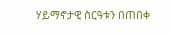ሃይማኖታዊ ስርዓቱን በጠበቀ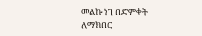መልኩ ነገ በድምቀት ለማክበር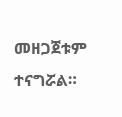መዘጋጀቱም ተናግሯል።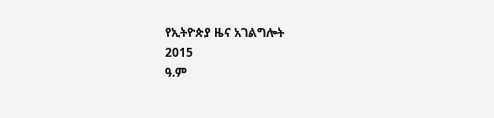የኢትዮጵያ ዜና አገልግሎት
2015
ዓ.ም